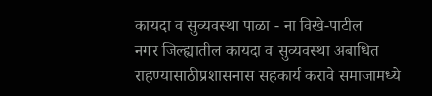कायदा व सुव्यवस्था पाळा - ना विखे-पाटील
नगर जिल्ह्यातील कायदा व सुव्यवस्था अबाधित राहण्यासाठीप्रशासनास सहकार्य करावे समाजामध्ये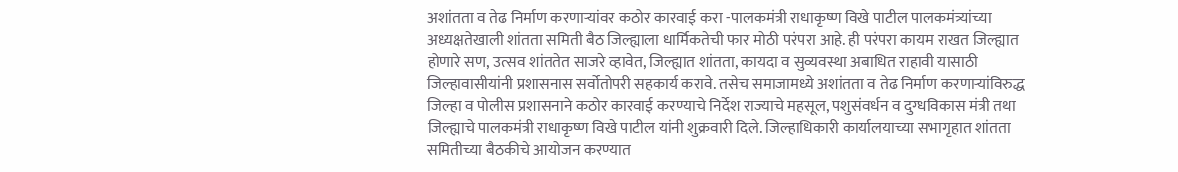अशांतता व तेढ निर्माण करणाऱ्यांवर कठोर कारवाई करा -पालकमंत्री राधाकृष्ण विखे पाटील पालकमंत्र्यांच्या अध्यक्षतेखाली शांतता समिती बैठ जिल्ह्याला धार्मिकतेची फार मोठी परंपरा आहे. ही परंपरा कायम राखत जिल्ह्यात होणारे सण, उत्सव शांततेत साजरे व्हावेत, जिल्ह्यात शांतता, कायदा व सुव्यवस्था अबाधित राहावी यासाठी जिल्हावासीयांनी प्रशासनास सर्वोतोपरी सहकार्य करावे. तसेच समाजामध्ये अशांतता व तेढ निर्माण करणाऱ्यांविरुद्ध जिल्हा व पोलीस प्रशासनाने कठोर कारवाई करण्याचे निर्देश राज्याचे महसूल, पशुसंवर्धन व दुग्धविकास मंत्री तथा जिल्ह्याचे पालकमंत्री राधाकृष्ण विखे पाटील यांनी शुक्रवारी दिले. जिल्हाधिकारी कार्यालयाच्या सभागृहात शांतता समितीच्या बैठकीचे आयोजन करण्यात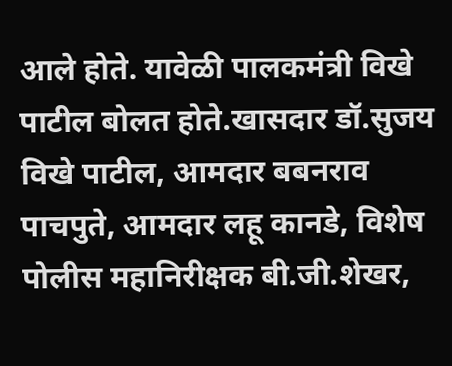आले होते. यावेळी पालकमंत्री विखे पाटील बोलत होते.खासदार डॉ.सुजय विखे पाटील, आमदार बबनराव पाचपुते, आमदार लहू कानडे, विशेष पोलीस महानिरीक्षक बी.जी.शेखर,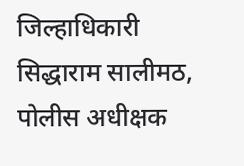जिल्हाधिकारी सिद्धाराम सालीमठ, पोलीस अधीक्षक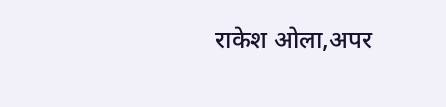राकेश ओला,अपर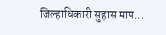जिल्हाधिकारी सुहास माप...